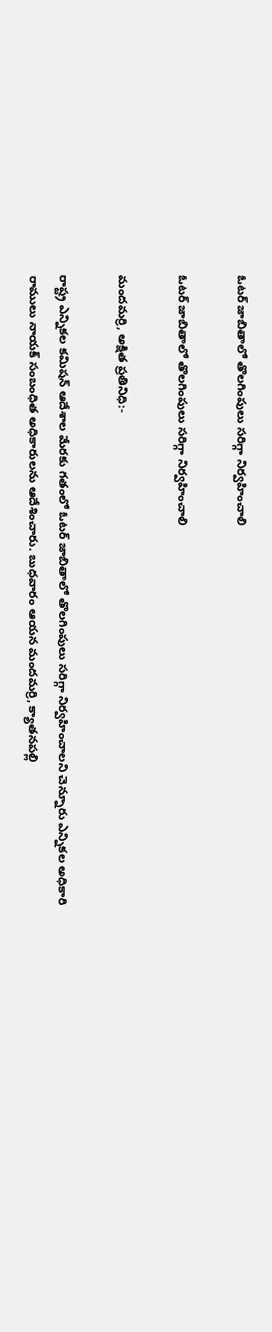ఓటర్ జాబితాలో తొలగింపులు సరిగ్గా నిర్వహించాలి

ఓటర్ జాబితాలో తొలగింపులు సరిగ్గా నిర్వహించాలి

మందమర్రి, అక్షిత ప్రతినిధి:-

రాష్ట్ర ఎన్నికల కమిషన్ ఆదేశాల మేరకు గతంలో ఓటర్ జాబితాలో తొలగింపులు సరిగ్గా నిర్వహించాలని చెన్నూరు ఎన్నికల అధికారి రాములు నాయక్ సంబంధిత అధికారులను ఆదేశించారు. బుధవారం ఆయన మందమర్రి, క్యాతనపల్లి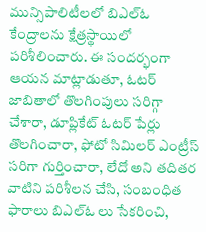మున్సిపాలిటీలలో బిఎల్ఓ కేంద్రాలను క్షేత్రస్థాయిలో పరిశీలించారు. ఈ సందర్భంగా ఆయన మాట్లాడుతూ, ఓటర్ జాబితాలో తొలగింపులు సరిగ్గా చేశారా, డూప్లికేట్ ఓటర్ పేర్లు తొలగించారా, ఫోటో సిమిలర్ ఎంట్రీస్ సరిగా గుర్తించారా, లేదో అని తదితర వాటిని పరిశీలన చేసి, సంబంధిత ఫారాలు బిఎల్ఓ లు సేకరించి,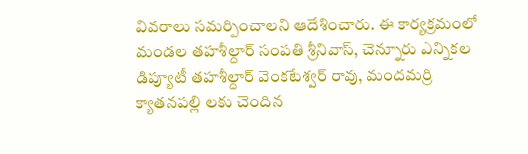వివరాలు సమర్పించాలని ఆదేశించారు. ఈ కార్యక్రమంలో మండల తహశీల్దార్ సంపతి శ్రీనివాస్, చెన్నూరు ఎన్నికల డిప్యూటీ తహశీల్దార్ వెంకటేశ్వర్ రావు, మందమర్రి క్యాతనపల్లి లకు చెందిన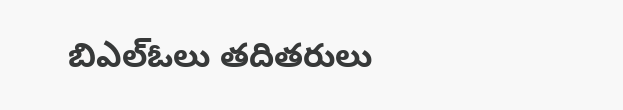బిఎల్ఓలు తదితరులు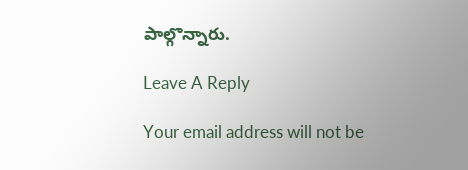పాల్గొన్నారు.

Leave A Reply

Your email address will not be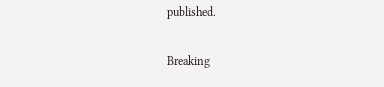published.

Breaking